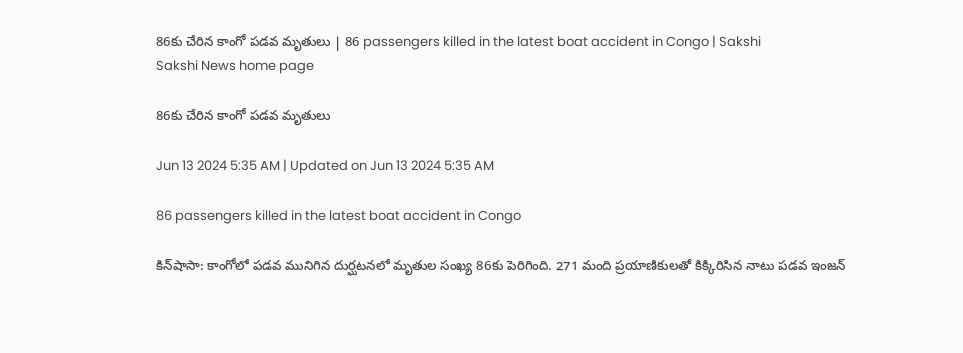86కు చేరిన కాంగో పడవ మృతులు | 86 passengers killed in the latest boat accident in Congo | Sakshi
Sakshi News home page

86కు చేరిన కాంగో పడవ మృతులు

Jun 13 2024 5:35 AM | Updated on Jun 13 2024 5:35 AM

86 passengers killed in the latest boat accident in Congo

కిన్‌షాసా: కాంగోలో పడవ మునిగిన దుర్ఘటనలో మృతుల సంఖ్య 86కు పెరిగింది. 271 మంది ప్రయాణికులతో కిక్కిరిసిన నాటు పడవ ఇంజన్‌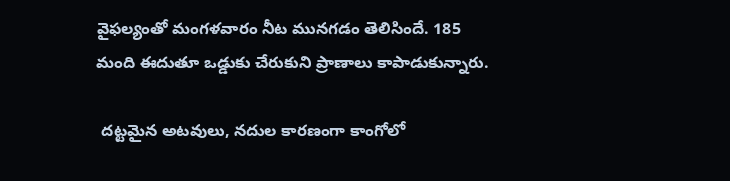వైఫల్యంతో మంగళవారం నీట మునగడం తెలిసిందే. 185 మంది ఈదుతూ ఒడ్డుకు చేరుకుని ప్రాణాలు కాపాడుకున్నారు.

 దట్టమైన అటవులు, నదుల కారణంగా కాంగోలో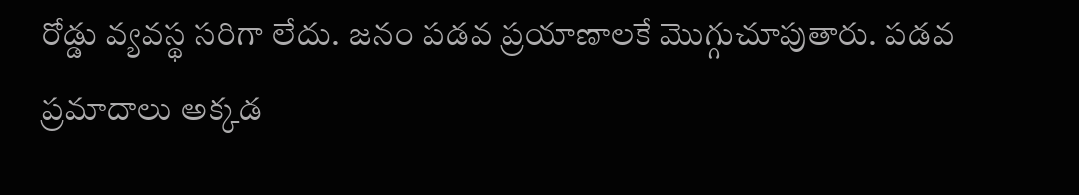రోడ్డు వ్యవస్థ సరిగా లేదు. జనం పడవ ప్రయాణాలకే మొగ్గుచూపుతారు. పడవ ప్రమాదాలు అక్కడ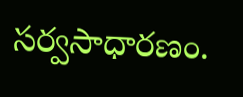సర్వసాధారణం.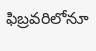ఫిబ్రవరిలోనూ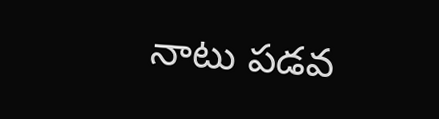నాటు పడవ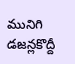మునిగి డజన్లకొద్దీ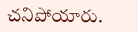చనిపోయారు.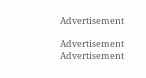Advertisement

Advertisement
Advertisement